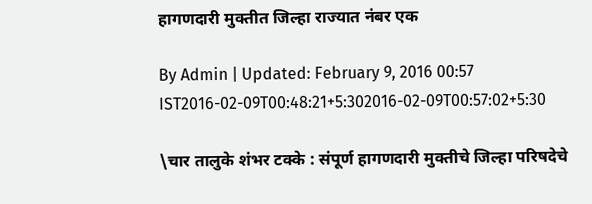हागणदारी मुक्तीत जिल्हा राज्यात नंबर एक

By Admin | Updated: February 9, 2016 00:57 IST2016-02-09T00:48:21+5:302016-02-09T00:57:02+5:30

\चार तालुके शंभर टक्के : संपूर्ण हागणदारी मुक्तीचे जिल्हा परिषदेचे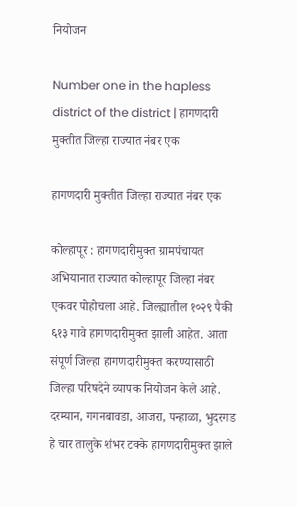नियोजन

Number one in the hapless district of the district | हागणदारी मुक्तीत जिल्हा राज्यात नंबर एक

हागणदारी मुक्तीत जिल्हा राज्यात नंबर एक

कोल्हापूर : हागणदारीमुक्त ग्रामपंचायत अभियानात राज्यात कोल्हापूर जिल्हा नंबर एकवर पोहोचला आहे. जिल्ह्यातील १०२९ पैकी ६१३ गावे हागणदारीमुक्त झाली आहेत. आता संपूर्ण जिल्हा हागणदारीमुक्त करण्यासाठी जिल्हा परिषदेने व्यापक नियोजन केले आहे. दरम्यान, गगनबावडा, आजरा, पन्हाळा, भुदरगड हे चार तालुके शंभर टक्के हागणदारीमुक्त झाले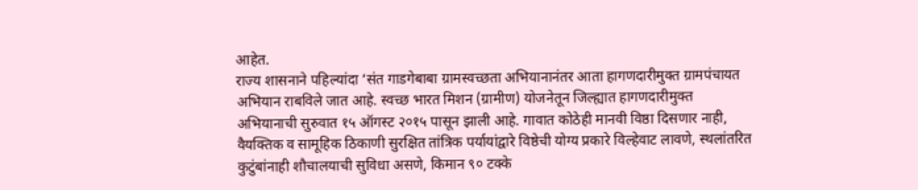आहेत.
राज्य शासनाने पहिल्यांदा ‘संत गाडगेबाबा ग्रामस्वच्छता अभियानानंतर आता हागणदारीमुक्त ग्रामपंचायत अभियान राबविले जात आहे. स्वच्छ भारत मिशन (ग्रामीण) योजनेतून जिल्ह्यात हागणदारीमुक्त अभियानाची सुरुवात १५ ऑगस्ट २०१५ पासून झाली आहे. गावात कोठेही मानवी विष्ठा दिसणार नाही, वैयक्तिक व सामूहिक ठिकाणी सुरक्षित तांत्रिक पर्यायांद्वारे विष्ठेची योग्य प्रकारे विल्हेवाट लावणे, स्थलांतरित कुटुंबांनाही शौचालयाची सुविधा असणे, किमान ९० टक्के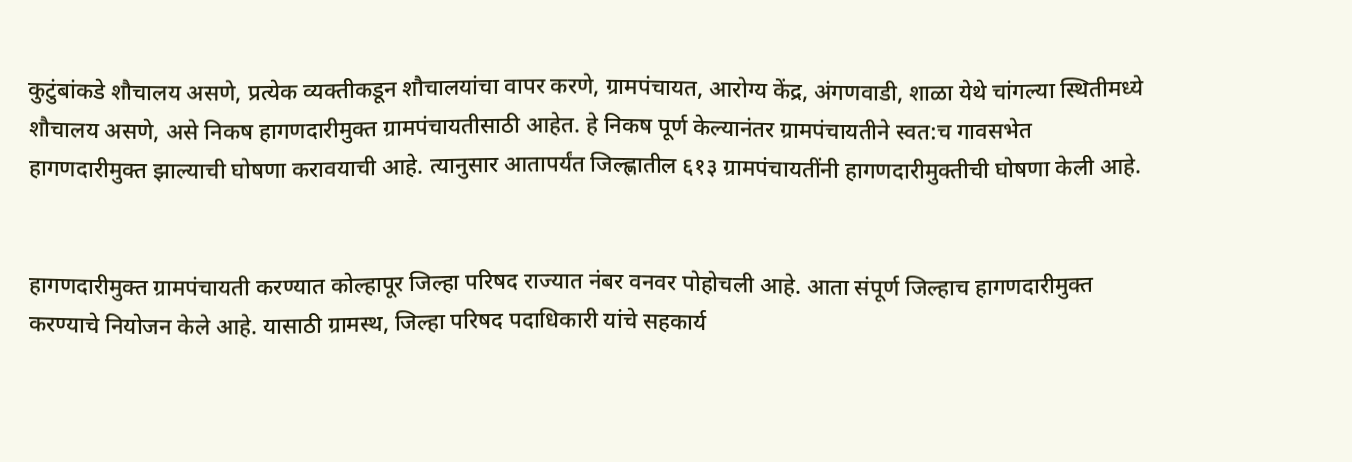कुटुंबांकडे शौचालय असणे, प्रत्येक व्यक्तीकडून शौचालयांचा वापर करणे, ग्रामपंचायत, आरोग्य केंद्र, अंगणवाडी, शाळा येथे चांगल्या स्थितीमध्ये शौचालय असणे, असे निकष हागणदारीमुक्त ग्रामपंचायतीसाठी आहेत. हे निकष पूर्ण केल्यानंतर ग्रामपंचायतीने स्वत:च गावसभेत हागणदारीमुक्त झाल्याची घोषणा करावयाची आहे. त्यानुसार आतापर्यंत जिल्ह्णातील ६१३ ग्रामपंचायतींनी हागणदारीमुक्तीची घोषणा केली आहे.


हागणदारीमुक्त ग्रामपंचायती करण्यात कोल्हापूर जिल्हा परिषद राज्यात नंबर वनवर पोहोचली आहे. आता संपूर्ण जिल्हाच हागणदारीमुक्त करण्याचे नियोजन केले आहे. यासाठी ग्रामस्थ, जिल्हा परिषद पदाधिकारी यांचे सहकार्य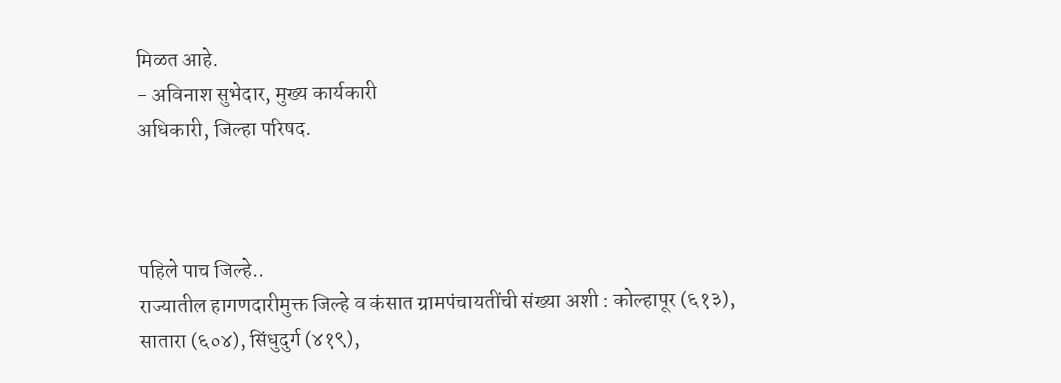मिळत आहे.
- अविनाश सुभेदार, मुख्य कार्यकारी
अधिकारी, जिल्हा परिषद.



पहिले पाच जिल्हे..
राज्यातील हागणदारीमुक्त जिल्हे व कंसात ग्रामपंचायतींची संख्या अशी : कोल्हापूर (६१३), सातारा (६०४), सिंधुदुर्ग (४१९),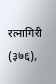रत्नागिरी (३७६),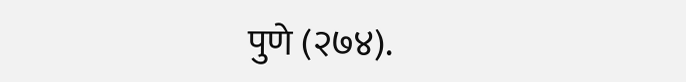पुणे (२७४).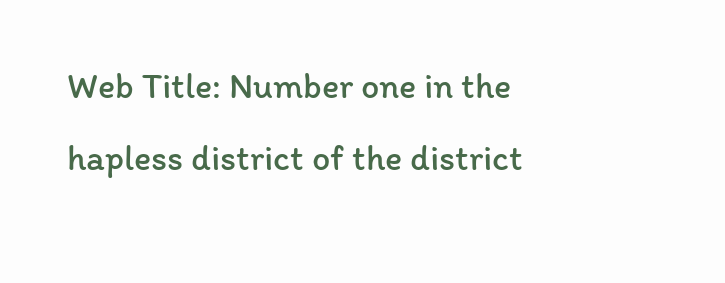Web Title: Number one in the hapless district of the district